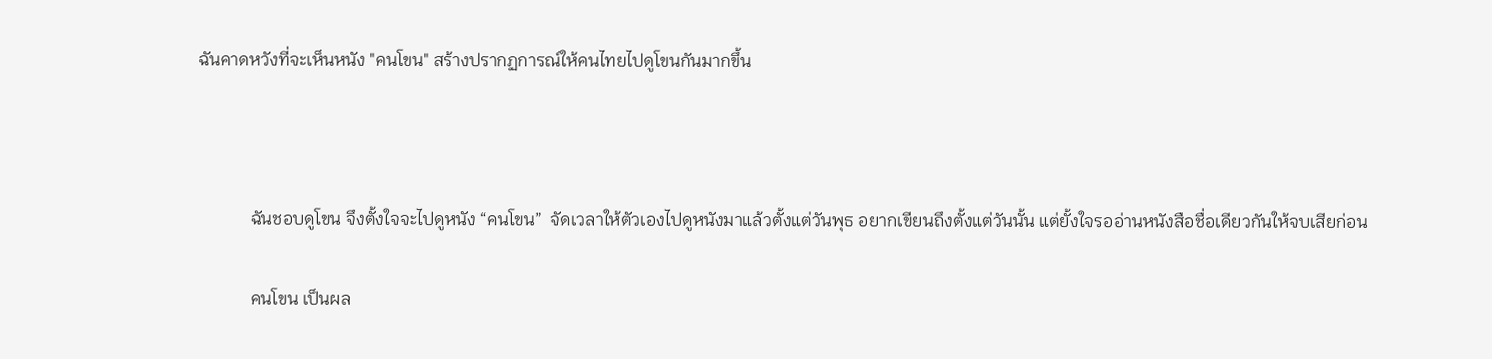ฉันคาดหวังที่จะเห็นหนัง "คนโขน" สร้างปรากฏการณ์ให้คนไทยไปดูโขนกันมากขึ้น



            ฉันชอบดูโขน จึงตั้งใจจะไปดูหนัง “คนโขน”  จัดเวลาให้ตัวเองไปดูหนังมาแล้วตั้งแต่วันพุธ อยากเขียนถึงตั้งแต่วันนั้น แต่ยั้งใจรออ่านหนังสือชื่อเดียวกันให้จบเสียก่อน

            คนโขน เป็นผล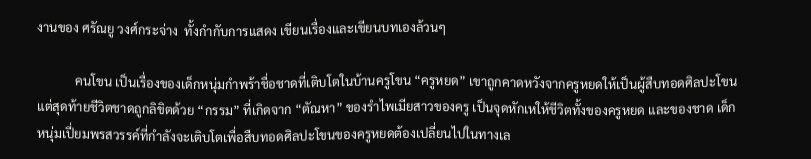งานของ ศรัณยู วงศ์กระจ่าง  ทั้งกำกับการแสดง เขียนเรื่องและเขียนบทเองล้วนๆ

            คนโขน เป็นเรื่องของเด็กหนุ่มกำพร้าชื่อชาดที่เติบโตในบ้านครูโขน “ครูหยด” เขาถูกคาดหวังจากครูหยดให้เป็นผู้สืบทอดศิลปะโขน แต่สุดท้ายชีวิตชาดถูกลิขิตด้วย “กรรม” ที่เกิดจาก “ตัณหา” ของรำไพเมียสาวของครู เป็นจุดหักเหให้ชีวิตทั้งของครูหยด และของชาด เด็กหนุ่มเปี่ยมพรสวรรค์ที่กำลังจะเติบโตเพื่อสืบทอดศิลปะโขนของครูหยดต้องเปลี่ยนไปในทางเล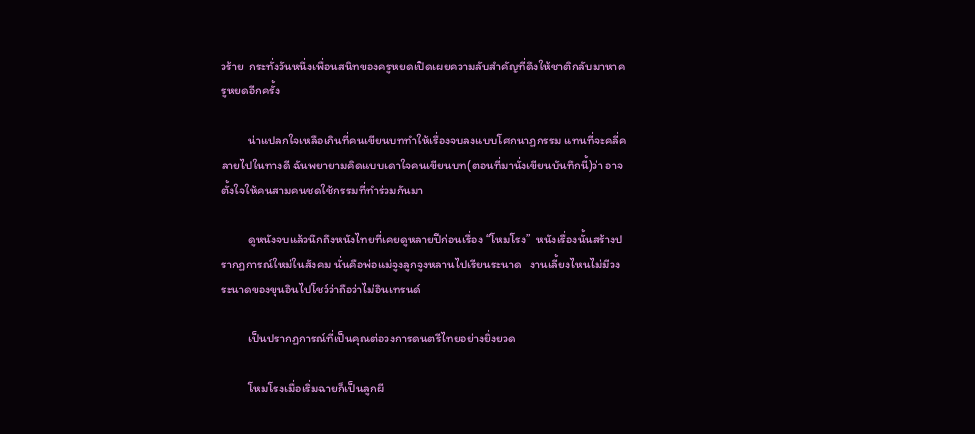วร้าย  กระทั่งวันหนึ่งเพื่อนสนิทของครูหยดเปิดเผยความลับสำคัญที่ดึงให้ชาติกลับมาหาครูหยดอีกครั้ง

          น่าแปลกใจเหลือเกินที่คนเขียนบททำให้เรื่องจบลงแบบโศกนาฏกรรม แทนที่จะคลี่คลายไปในทางดี ฉันพยายามคิดแบบเดาใจคนเขียนบท(ตอนที่มานั่งเขียนบันทึกนี้)ว่า อาจตั้งใจให้คนสามคนชดใช้กรรมที่ทำร่วมกันมา

          ดูหนังจบแล้วนึกถึงหนังไทยที่เคยดูหลายปีก่อนเรื่อง “โหมโรง”  หนังเรื่องนั้นสร้างปรากฏการณ์ใหม่ในสังคม นั่นคือพ่อแม่จูงลูกจูงหลานไปเรียนระนาด   งานเลี้ยงไหนไม่มีวงระนาดของขุนอินไปโชว์ว่าถือว่าไม่อินเทรนด์

          เป็นปรากฏการณ์ที่เป็นคุณต่อวงการดนตรีไทยอย่างยิ่งยวด

          โหมโรงเมื่อเริ่มฉายก็เป็นลูกผี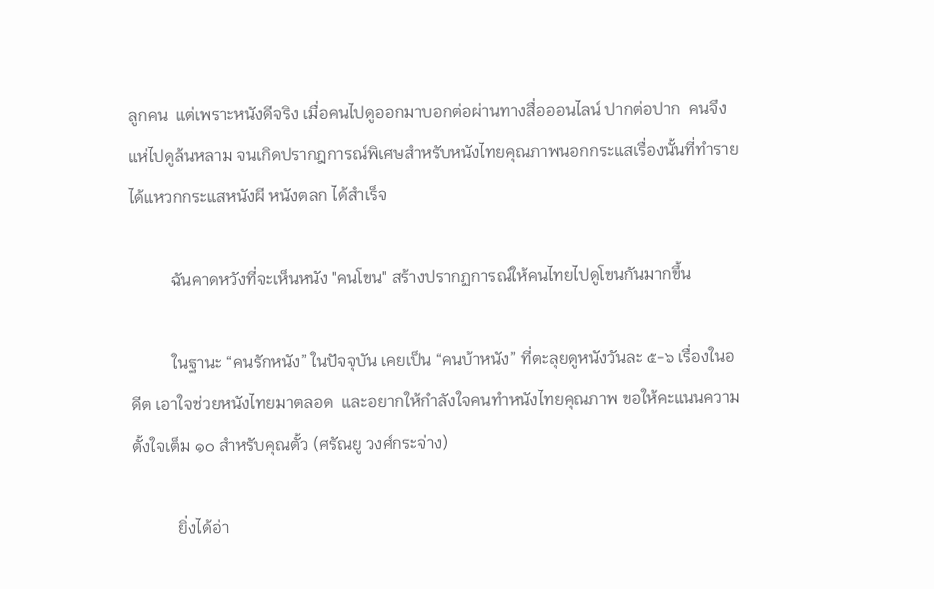ลูกคน  แต่เพราะหนังดีจริง เมื่อคนไปดูออกมาบอกต่อผ่านทางสื่อออนไลน์ ปากต่อปาก  คนจึงแห่ไปดูล้นหลาม จนเกิดปรากฎการณ์พิเศษสำหรับหนังไทยคุณภาพนอกกระแสเรื่องนั้นที่ทำรายได้แหวกกระแสหนังผี หนังตลก ได้สำเร็จ

          ฉันคาดหวังที่จะเห็นหนัง "คนโขน" สร้างปรากฏการณ์ให้คนไทยไปดูโขนกันมากขึ้น

          ในฐานะ “คนรักหนัง” ในปัจจุบัน เคยเป็น “คนบ้าหนัง” ที่ตะลุยดูหนังวันละ ๕-๖ เรื่องในอดีต เอาใจช่วยหนังไทยมาตลอด  และอยากให้กำลังใจคนทำหนังไทยคุณภาพ ขอให้คะแนนความตั้งใจเต็ม ๑๐ สำหรับคุณตั้ว (ศรัณยู วงศ์กระจ่าง)

           ยิ่งได้อ่า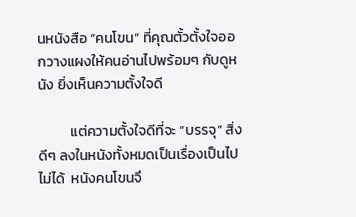นหนังสือ “คนโขน” ที่คุณตั้วตั้งใจออกวางแผงให้คนอ่านไปพร้อมๆ กับดูหนัง ยิ่งเห็นความตั้งใจดี

          แต่ความตั้งใจดีที่จะ “บรรจุ” สิ่งดีๆ ลงในหนังทั้งหมดเป็นเรื่องเป็นไปไม่ได้  หนังคนโขนจึ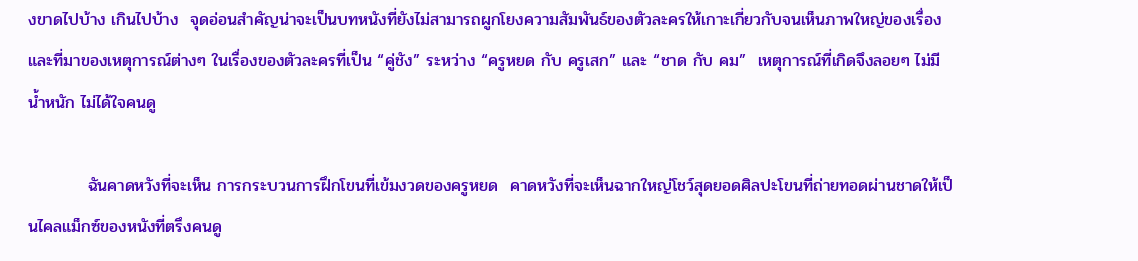งขาดไปบ้าง เกินไปบ้าง  จุดอ่อนสำคัญน่าจะเป็นบทหนังที่ยังไม่สามารถผูกโยงความสัมพันธ์ของตัวละครให้เกาะเกี่ยวกับจนเห็นภาพใหญ่ของเรื่อง และที่มาของเหตุการณ์ต่างๆ ในเรื่องของตัวละครที่เป็น “คู่ชัง” ระหว่าง “ครูหยด กับ ครูเสก” และ “ชาด กับ คม”  เหตุการณ์ที่เกิดจึงลอยๆ ไม่มีน้ำหนัก ไม่ได้ใจคนดู

          ฉันคาดหวังที่จะเห็น การกระบวนการฝึกโขนที่เข้มงวดของครูหยด  คาดหวังที่จะเห็นฉากใหญ่โชว์สุดยอดศิลปะโขนที่ถ่ายทอดผ่านชาดให้เป็นไคลแม็กซ์ของหนังที่ตรึงคนดู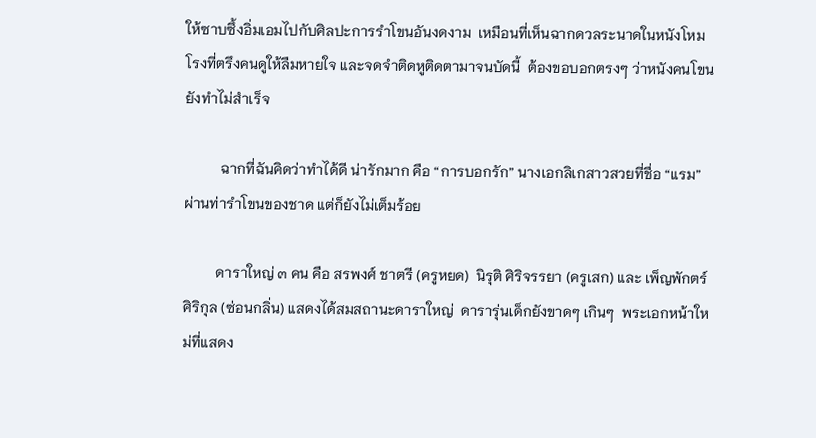ให้ซาบซึ้งอิ่มเอมไปกับศิลปะการรำโขนอันงดงาม  เหมือนที่เห็นฉากดวลระนาดในหนังโหมโรงที่ตรึงคนดูให้ลืมหายใจ และจดจำติดหูติดตามาจนบัดนี้  ต้องขอบอกตรงๆ ว่าหนังคนโขนยังทำไม่สำเร็จ

          ฉากที่ฉันคิดว่าทำได้ดี น่ารักมาก คือ “การบอกรัก” นางเอกลิเกสาวสวยที่ชื่อ “แรม”  ผ่านท่ารำโขนของชาด แต่ก็ยังไม่เต็มร้อย

         ดาราใหญ่ ๓ คน คือ สรพงศ์ ชาตรี (ครูหยด)  นิรุติ ศิริจรรยา (ครูเสก) และ เพ็ญพักตร์ ศิริกุล (ซ่อนกลิ่น) แสดงได้สมสถานะดาราใหญ่  ดารารุ่นเด็กยังขาดๆ เกินๆ  พระเอกหน้าใหม่ที่แสดง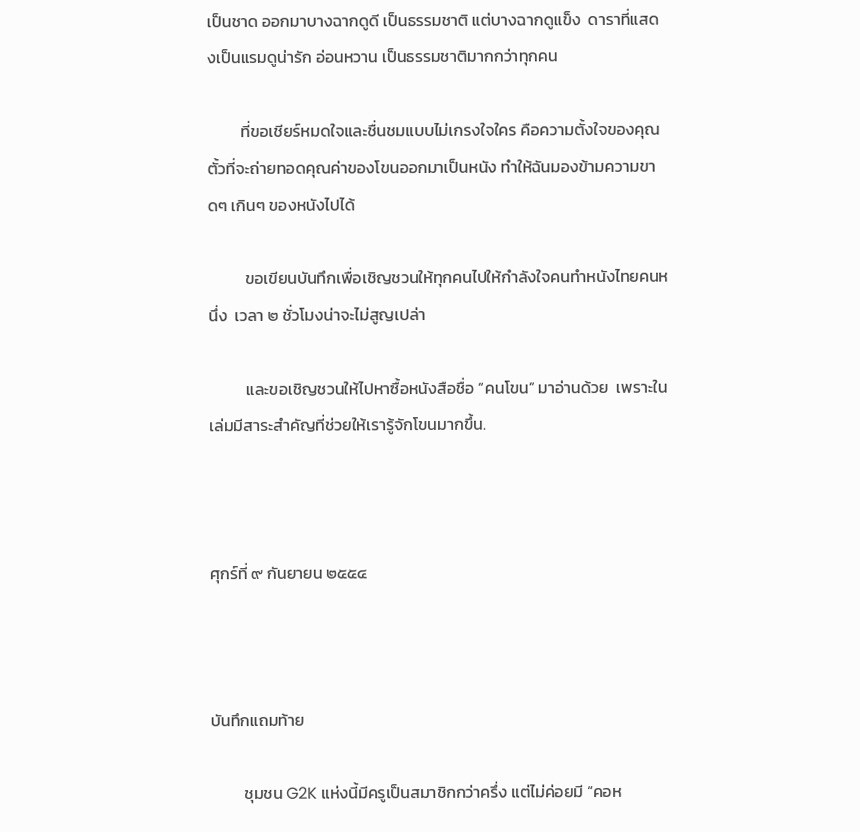เป็นชาด ออกมาบางฉากดูดี เป็นธรรมชาติ แต่บางฉากดูแข็ง  ดาราที่แสดงเป็นแรมดูน่ารัก อ่อนหวาน เป็นธรรมชาติมากกว่าทุกคน

         ที่ขอเชียร์หมดใจและชื่นชมแบบไม่เกรงใจใคร คือความตั้งใจของคุณตั้วที่จะถ่ายทอดคุณค่าของโขนออกมาเป็นหนัง ทำให้ฉันมองข้ามความขาดๆ เกินๆ ของหนังไปได้

          ขอเขียนบันทึกเพื่อเชิญชวนให้ทุกคนไปให้กำลังใจคนทำหนังไทยคนหนึ่ง  เวลา ๒ ชั่วโมงน่าจะไม่สูญเปล่า

          และขอเชิญชวนให้ไปหาซื้อหนังสือชื่อ “คนโขน” มาอ่านด้วย  เพราะในเล่มมีสาระสำคัญที่ช่วยให้เรารู้จักโขนมากขึ้น.



ศุกร์ที่ ๙ กันยายน ๒๕๕๔



บันทึกแถมท้าย

         ชุมชน G2K แห่งนี้มีครูเป็นสมาชิกกว่าครึ่ง แต่ไม่ค่อยมี “คอห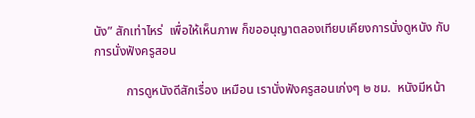นัง” สักเท่าไหร่  เพื่อให้เห็นภาพ ก็ขออนุญาตลองเทียบเคียงการนั่งดูหนัง กับการนั่งฟังครูสอน

          การดูหนังดีสักเรื่อง เหมือน เรานั่งฟังครูสอนเก่งๆ ๒ ชม.  หนังมีหน้า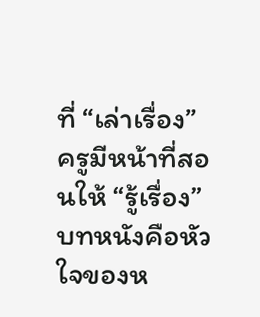ที่ “เล่าเรื่อง”  ครูมีหน้าที่สอนให้ “รู้เรื่อง”  บทหนังคือหัวใจของห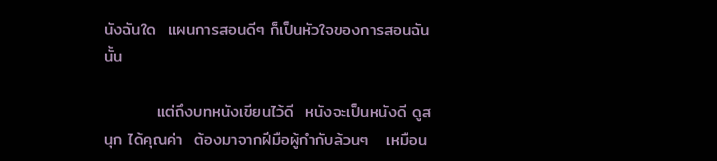นังฉันใด  แผนการสอนดีๆ ก็เป็นหัวใจของการสอนฉันนั้น

         แต่ถึงบทหนังเขียนไว้ดี  หนังจะเป็นหนังดี ดูสนุก ได้คุณค่า  ต้องมาจากฝีมือผู้กำกับล้วนๆ   เหมือน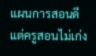แผนการสอนดี แต่ครูสอนไม่เก่ง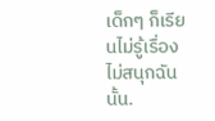เด็กๆ ก็เรียนไม่รู้เรื่องไม่สนุกฉันนั้น.